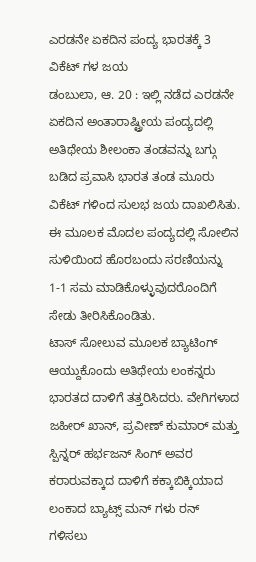ಎರಡನೇ ಏಕದಿನ ಪಂದ್ಯ ಭಾರತಕ್ಕೆ 3 ವಿಕೆಟ್ ಗಳ ಜಯ
ಡಂಬುಲಾ, ಆ. 20 : ಇಲ್ಲಿ ನಡೆದ ಎರಡನೇ ಏಕದಿನ ಅಂತಾರಾಷ್ಟ್ರೀಯ ಪಂದ್ಯದಲ್ಲಿ ಅತಿಥೇಯ ಶೀಲಂಕಾ ತಂಡವನ್ನು ಬಗ್ಗು ಬಡಿದ ಪ್ರವಾಸಿ ಭಾರತ ತಂಡ ಮೂರು ವಿಕೆಟ್ ಗಳಿಂದ ಸುಲಭ ಜಯ ದಾಖಲಿಸಿತು. ಈ ಮೂಲಕ ಮೊದಲ ಪಂದ್ಯದಲ್ಲಿ ಸೋಲಿನ ಸುಳಿಯಿಂದ ಹೊರಬಂದು ಸರಣಿಯನ್ನು 1-1 ಸಮ ಮಾಡಿಕೊಳ್ಳುವುದರೊಂದಿಗೆ ಸೇಡು ತೀರಿಸಿಕೊಂಡಿತು.
ಟಾಸ್ ಸೋಲುವ ಮೂಲಕ ಬ್ಯಾಟಿಂಗ್ ಆಯ್ದುಕೊಂದು ಅತಿಥೇಯ ಲಂಕನ್ನರು ಭಾರತದ ದಾಳಿಗೆ ತತ್ತರಿಸಿದರು. ವೇಗಿಗಳಾದ ಜಹೀರ್ ಖಾನ್, ಪ್ರವೀಣ್ ಕುಮಾರ್ ಮತ್ತು ಸ್ಪಿನ್ನರ್ ಹರ್ಭಜನ್ ಸಿಂಗ್ ಅವರ ಕರಾರುವಕ್ಕಾದ ದಾಳಿಗೆ ಕಕ್ಕಾಬಿಕ್ಕಿಯಾದ ಲಂಕಾದ ಬ್ಯಾಟ್ಸ್ ಮನ್ ಗಳು ರನ್ ಗಳಿಸಲು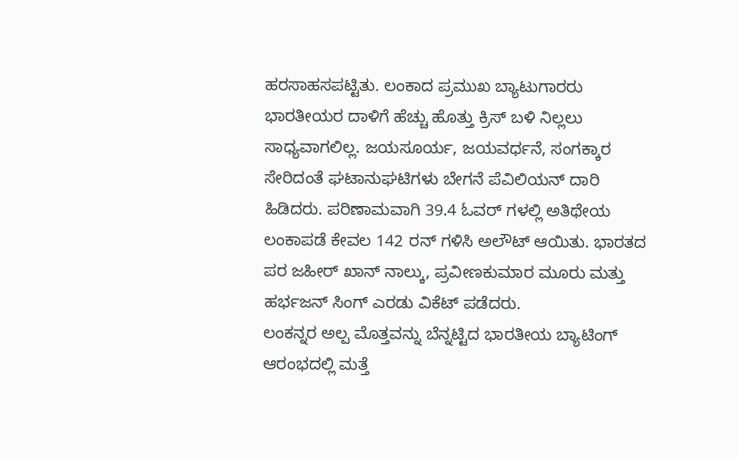ಹರಸಾಹಸಪಟ್ಟಿತು. ಲಂಕಾದ ಪ್ರಮುಖ ಬ್ಯಾಟುಗಾರರು ಭಾರತೀಯರ ದಾಳಿಗೆ ಹೆಚ್ಚು ಹೊತ್ತು ಕ್ರಿಸ್ ಬಳಿ ನಿಲ್ಲಲು ಸಾಧ್ಯವಾಗಲಿಲ್ಲ. ಜಯಸೂರ್ಯ, ಜಯವರ್ಧನೆ, ಸಂಗಕ್ಕಾರ ಸೇರಿದಂತೆ ಘಟಾನುಘಟಿಗಳು ಬೇಗನೆ ಪೆವಿಲಿಯನ್ ದಾರಿ ಹಿಡಿದರು. ಪರಿಣಾಮವಾಗಿ 39.4 ಓವರ್ ಗಳಲ್ಲಿ ಅತಿಥೇಯ ಲಂಕಾಪಡೆ ಕೇವಲ 142 ರನ್ ಗಳಿಸಿ ಅಲೌಟ್ ಆಯಿತು. ಭಾರತದ ಪರ ಜಹೀರ್ ಖಾನ್ ನಾಲ್ಕು, ಪ್ರವೀಣಕುಮಾರ ಮೂರು ಮತ್ತು ಹರ್ಭಜನ್ ಸಿಂಗ್ ಎರಡು ವಿಕೆಟ್ ಪಡೆದರು.
ಲಂಕನ್ನರ ಅಲ್ಪ ಮೊತ್ತವನ್ನು ಬೆನ್ನಟ್ಟಿದ ಭಾರತೀಯ ಬ್ಯಾಟಿಂಗ್ ಆರಂಭದಲ್ಲಿ ಮತ್ತೆ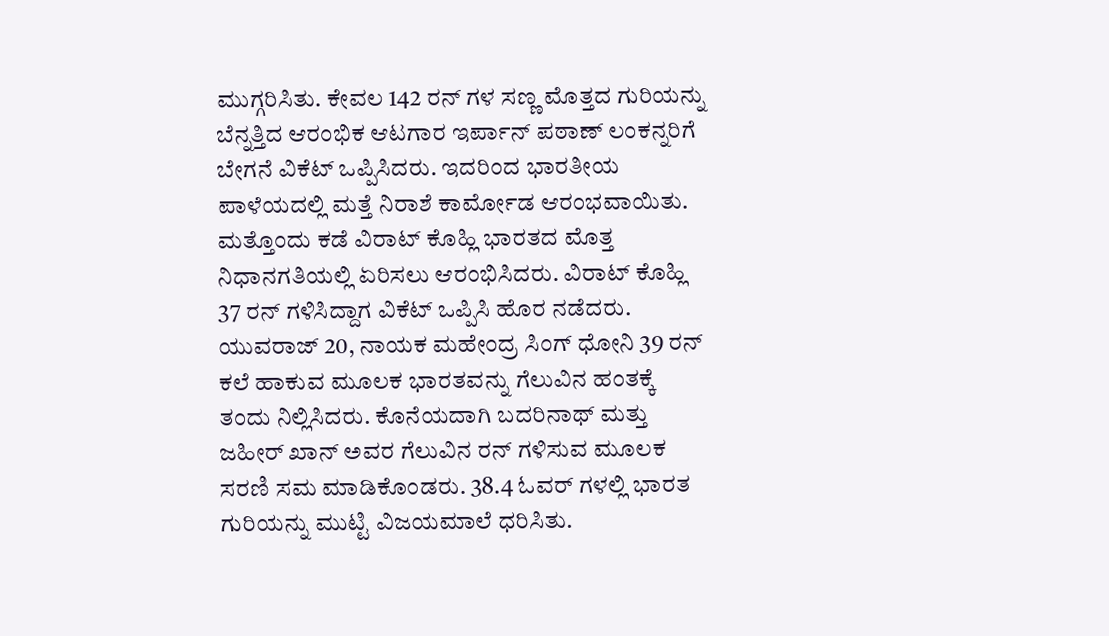ಮುಗ್ಗರಿಸಿತು. ಕೇವಲ 142 ರನ್ ಗಳ ಸಣ್ಣ ಮೊತ್ತದ ಗುರಿಯನ್ನು ಬೆನ್ನತ್ತಿದ ಆರಂಭಿಕ ಆಟಗಾರ ಇರ್ಪಾನ್ ಪಠಾಣ್ ಲಂಕನ್ನರಿಗೆ ಬೇಗನೆ ವಿಕೆಟ್ ಒಪ್ಪಿಸಿದರು. ಇದರಿಂದ ಭಾರತೀಯ ಪಾಳೆಯದಲ್ಲಿ ಮತ್ತೆ ನಿರಾಶೆ ಕಾರ್ಮೋಡ ಆರಂಭವಾಯಿತು. ಮತ್ತೊಂದು ಕಡೆ ವಿರಾಟ್ ಕೊಹ್ಲಿ ಭಾರತದ ಮೊತ್ತ ನಿಧಾನಗತಿಯಲ್ಲಿ ಏರಿಸಲು ಆರಂಭಿಸಿದರು. ವಿರಾಟ್ ಕೊಹ್ಲಿ 37 ರನ್ ಗಳಿಸಿದ್ದಾಗ ವಿಕೆಟ್ ಒಪ್ಪಿಸಿ ಹೊರ ನಡೆದರು. ಯುವರಾಜ್ 20, ನಾಯಕ ಮಹೇಂದ್ರ ಸಿಂಗ್ ಧೋನಿ 39 ರನ್ ಕಲೆ ಹಾಕುವ ಮೂಲಕ ಭಾರತವನ್ನು ಗೆಲುವಿನ ಹಂತಕ್ಕೆ ತಂದು ನಿಲ್ಲಿಸಿದರು. ಕೊನೆಯದಾಗಿ ಬದರಿನಾಥ್ ಮತ್ತು ಜಹೀರ್ ಖಾನ್ ಅವರ ಗೆಲುವಿನ ರನ್ ಗಳಿಸುವ ಮೂಲಕ ಸರಣಿ ಸಮ ಮಾಡಿಕೊಂಡರು. 38.4 ಓವರ್ ಗಳಲ್ಲಿ ಭಾರತ ಗುರಿಯನ್ನು ಮುಟ್ಟಿ ವಿಜಯಮಾಲೆ ಧರಿಸಿತು.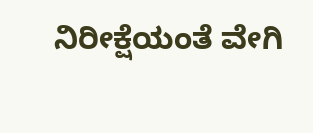ನಿರೀಕ್ಷೆಯಂತೆ ವೇಗಿ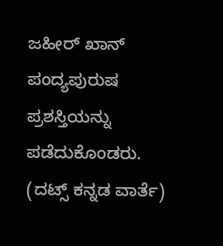ಜಹೀರ್ ಖಾನ್ ಪಂದ್ಯಪುರುಷ ಪ್ರಶಸ್ತಿಯನ್ನು ಪಡೆದುಕೊಂಡರು.
(ದಟ್ಸ್ ಕನ್ನಡ ವಾರ್ತೆ)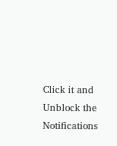Click it and Unblock the Notifications